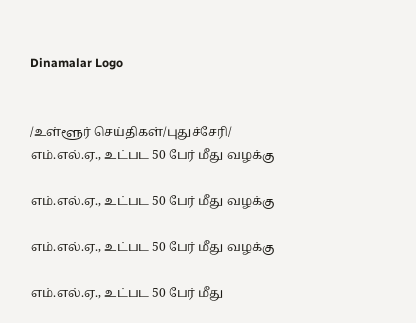Dinamalar Logo


/உள்ளூர் செய்திகள்/புதுச்சேரி/ எம்.எல்.ஏ., உட்பட 50 பேர் மீது வழக்கு

எம்.எல்.ஏ., உட்பட 50 பேர் மீது வழக்கு

எம்.எல்.ஏ., உட்பட 50 பேர் மீது வழக்கு

எம்.எல்.ஏ., உட்பட 50 பேர் மீது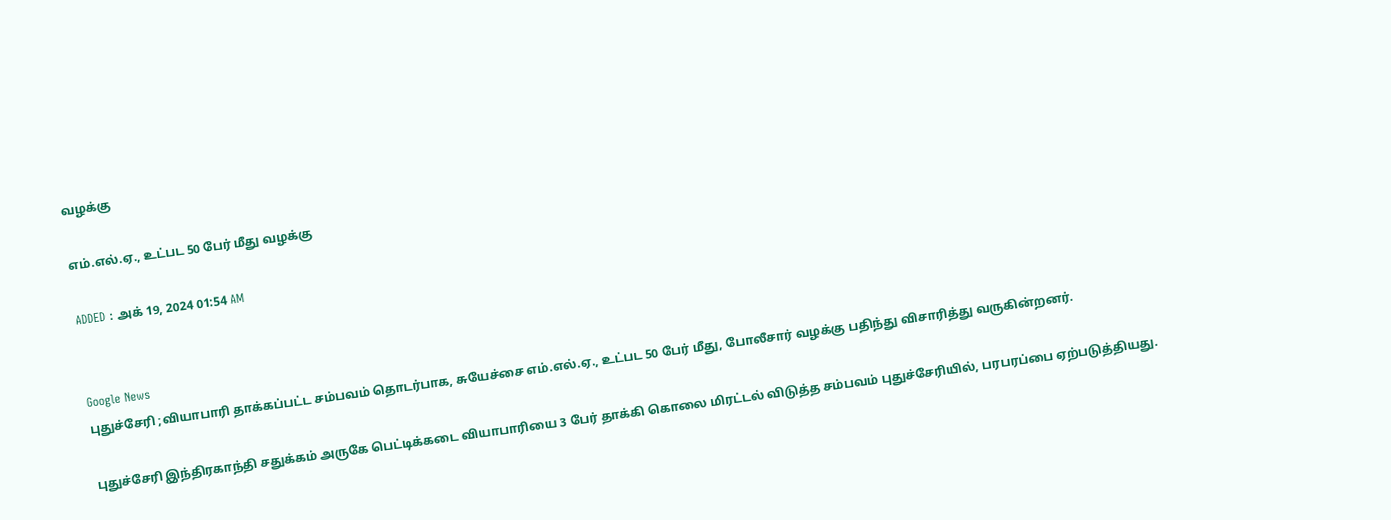வழக்கு

எம்.எல்.ஏ., உட்பட 50 பேர் மீது வழக்கு

ADDED : அக் 19, 2024 01:54 AM


Google News
புதுச்சேரி ;வியாபாரி தாக்கப்பட்ட சம்பவம் தொடர்பாக, சுயேச்சை எம்.எல்.ஏ., உட்பட 50 பேர் மீது, போலீசார் வழக்கு பதிந்து விசாரித்து வருகின்றனர்.

புதுச்சேரி இந்திரகாந்தி சதுக்கம் அருகே பெட்டிக்கடை வியாபாரியை 3 பேர் தாக்கி கொலை மிரட்டல் விடுத்த சம்பவம் புதுச்சேரியில், பரபரப்பை ஏற்படுத்தியது.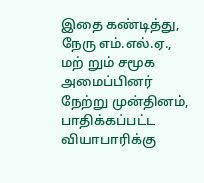இதை கண்டித்து, நேரு எம்.எல்.ஏ., மற் றும் சமூக அமைப்பினர் நேற்று முன்தினம், பாதிக்கப்பட்ட வியாபாரிக்கு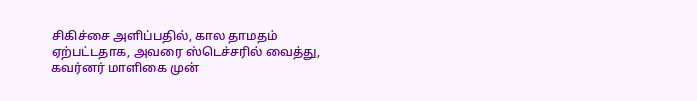சிகிச்சை அளிப்பதில், கால தாமதம் ஏற்பட்டதாக, அவரை ஸ்டெச்சரில் வைத்து, கவர்னர் மாளிகை முன்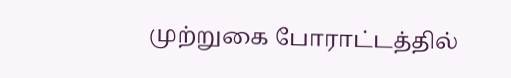முற்றுகை போராட்டத்தில்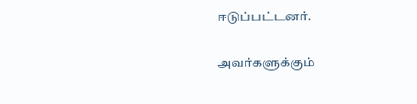ஈடுப்பட்டனர்.

அவர்களுக்கும்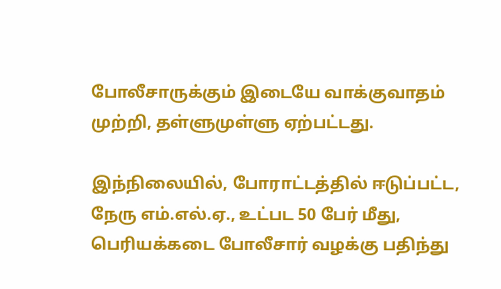போலீசாருக்கும் இடையே வாக்குவாதம் முற்றி, தள்ளுமுள்ளு ஏற்பட்டது.

இந்நிலையில், போராட்டத்தில் ஈடுப்பட்ட, நேரு எம்.எல்.ஏ., உட்பட 50 பேர் மீது, பெரியக்கடை போலீசார் வழக்கு பதிந்து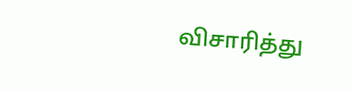விசாரித்து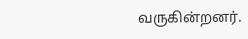வருகின்றனர்.